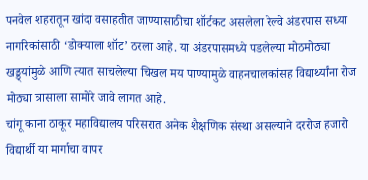पनवेल शहरातून खांदा वसाहतीत जाण्यासाठीचा शॉर्टकट असलेला रेल्वे अंडरपास सध्या नागरिकांसाठी ‘डोक्याला शॉट’ ठरला आहे. या अंडरपासमध्ये पडलेल्या मोठमोठ्या खड्ड्यांमुळे आणि त्यात साचलेल्या चिखल मय पाण्यामुळे वाहनचालकांसह विद्यार्थ्यांना रोज मोठ्या त्रासाला सामोरे जावे लागत आहे.
चांगू काना ठाकूर महाविद्यालय परिसरात अनेक शैक्षणिक संस्था असल्याने दररोज हजारो विद्यार्थी या मार्गाचा वापर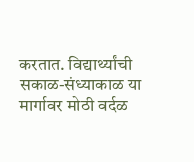करतात. विद्यार्थ्यांची सकाळ-संध्याकाळ या मार्गावर मोठी वर्दळ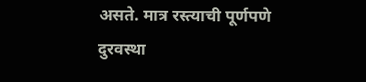असते. मात्र रस्त्याची पूर्णपणे दुरवस्था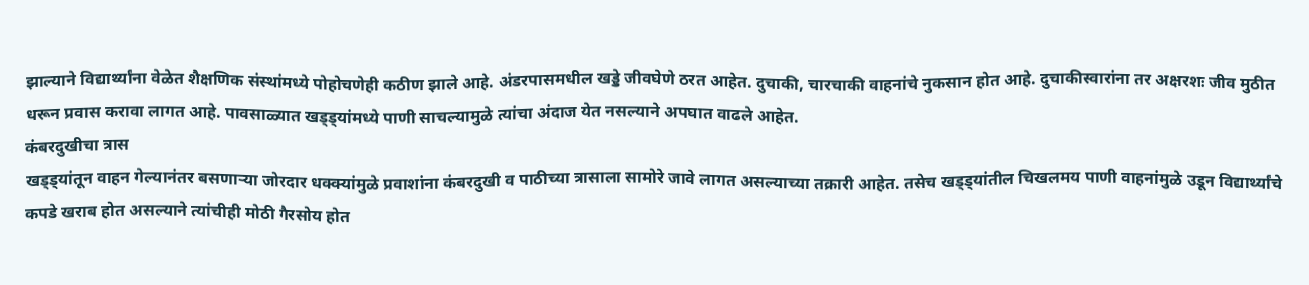झाल्याने विद्यार्थ्यांना वेळेत शैक्षणिक संस्थांमध्ये पोहोचणेही कठीण झाले आहे. अंडरपासमधील खड्डे जीवघेणे ठरत आहेत. दुचाकी, चारचाकी वाहनांचे नुकसान होत आहे. दुचाकीस्वारांना तर अक्षरशः जीव मुठीत धरून प्रवास करावा लागत आहे. पावसाळ्यात खड्ड्यांमध्ये पाणी साचल्यामुळे त्यांचा अंदाज येत नसल्याने अपघात वाढले आहेत.
कंबरदुखीचा त्रास
खड्ड्यांतून वाहन गेल्यानंतर बसणाऱ्या जोरदार धक्क्यांमुळे प्रवाशांना कंबरदुखी व पाठीच्या त्रासाला सामोरे जावे लागत असल्याच्या तक्रारी आहेत. तसेच खड्ड्यांतील चिखलमय पाणी वाहनांमुळे उडून विद्यार्थ्यांचे कपडे खराब होत असल्याने त्यांचीही मोठी गैरसोय होत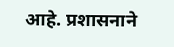आहे. प्रशासनाने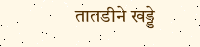तातडीने खड्डे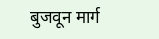बुजवून मार्ग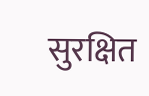सुरक्षित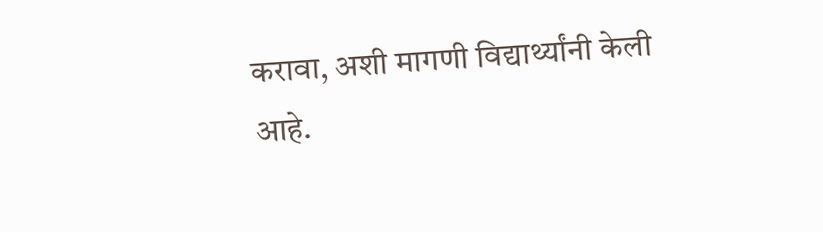करावा, अशी मागणी विद्यार्थ्यांनी केली आहे.